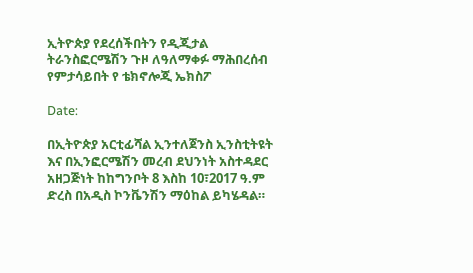ኢትዮጵያ የደረሰችበትን የዲጂታል ትራንስፎርሜሽን ጉዞ ለዓለማቀፉ ማሕበረሰብ የምታሳይበት የ ቴክኖሎጂ ኤክስፖ

Date:

በኢትዮጵያ አርቲፊሻል ኢንተለጀንስ ኢንስቲትዩት እና በኢንፎርሜሽን መረብ ደህንነት አስተዳደር አዘጋጅነት ከከግንቦት 8 እስከ 10፣2017 ዓ.ም ድረስ በአዲስ ኮንቬንሽን ማዕከል ይካሄዳል።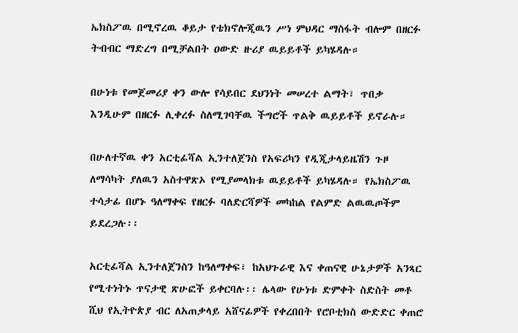ኤክስፖዉ በሚኖረዉ ቆይታ የቴክኖሎጂዉን ሥነ ምህዳር ማስፋት ብሎም በዘርፉ ትብብር ማድረግ በሚቻልበት ዐውድ ዙሪያ ዉይይቶች ይካሄዳሉ።

በሁነቱ የመጀመሪያ ቀን ውሎ የሳይበር ደህንነት መሠረተ ልማት፣ ጥበቃ እንዲሁም በዘርፉ ሊቀረፉ ስለሚገባቸዉ ችግሮች ጥልቅ ዉይይቶች ይኖራሉ።

በሁለተኛዉ ቀን አርቲፊሻል ኢንተለጀንስ የአፍሪካን የዲጂታላይዜሽን ጉዞ  ለማሳካት ያለዉን አስተዋጽኦ የሚያመላክቱ ዉይይቶች ይካሄዳሉ። የኤክስፖዉ ተሳታፊ በሆኑ ዓለማቀፍ የዘርፉ ባለድርሻዎች መካከል የልምድ ልዉዉጦችም ይደረጋሉ፡፡

አርቲፊሻል ኢንተለጀንስን ከዓለማቀፍ፣ ከአህጉራዊ እና ቀጠናዊ ሁኔታዎች አንጻር የሚተነትኑ ጥናታዊ ጽሁፎች ይቀርባሉ፡፡ ሌላው የሁነቱ ድምቀት ስድስት መቶ ሺህ የኢትዮጵያ ብር ለአጠቃላይ አሸናፊዎች የቀረበበት የሮቦቲክስ ውድድር ቀጠሮ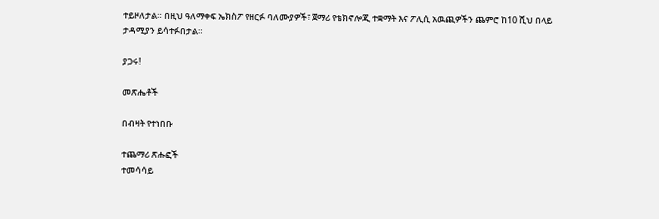ተይዞለታል። በዚህ ዓለማቀፍ ኤክስፖ የዘርፉ ባለሙያዎች፣ ጀማሪ የቴክኖሎጂ ተቋማት እና ፖሊሲ አዉጪዎችን ጨምሮ ከ10 ሺህ በላይ ታዳሚያን ይሳተፉበታል።

ያጋሩ!

መጽሔቶች

በብዛት የተነበቡ

ተጨማሪ ጽሑፎች
ተመሳሳይ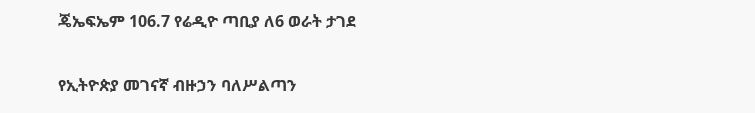ጄኤፍኤም 106.7 የሬዲዮ ጣቢያ ለ6 ወራት ታገደ

የኢትዮጵያ መገናኛ ብዙኃን ባለሥልጣን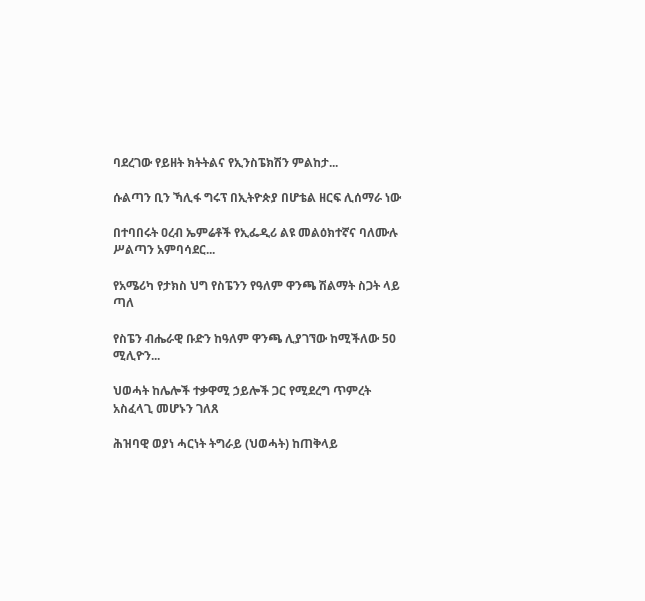ባደረገው የይዘት ክትትልና የኢንስፔክሽን ምልከታ...

ሱልጣን ቢን ኻሊፋ ግሩፕ በኢትዮጵያ በሆቴል ዘርፍ ሊሰማራ ነው

በተባበሩት ዐረብ ኤምሬቶች የኢፌዲሪ ልዩ መልዕክተኛና ባለሙሉ ሥልጣን አምባሳደር...

የአሜሪካ የታክስ ህግ የስፔንን የዓለም ዋንጫ ሽልማት ስጋት ላይ ጣለ

የስፔን ብሔራዊ ቡድን ከዓለም ዋንጫ ሊያገኘው ከሚችለው 50 ሚሊዮን...

ህወሓት ከሌሎች ተቃዋሚ ኃይሎች ጋር የሚደረግ ጥምረት አስፈላጊ መሆኑን ገለጸ

ሕዝባዊ ወያነ ሓርነት ትግራይ (ህወሓት) ከጠቅላይ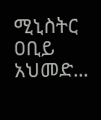ሚኒስትር ዐቢይ አህመድ...